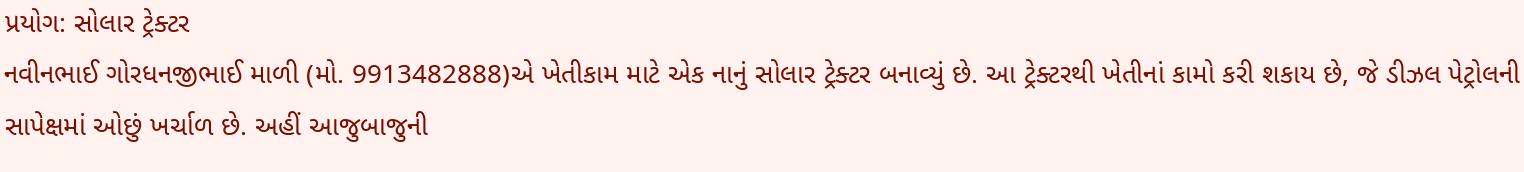પ્રયોગ: સોલાર ટ્રેક્ટર
નવીનભાઈ ગોરધનજીભાઈ માળી (મો. 9913482888)એ ખેતીકામ માટે એક નાનું સોલાર ટ્રેક્ટર બનાવ્યું છે. આ ટ્રેક્ટરથી ખેતીનાં કામો કરી શકાય છે, જે ડીઝલ પેટ્રોલની સાપેક્ષમાં ઓછું ખર્ચાળ છે. અહીં આજુબાજુની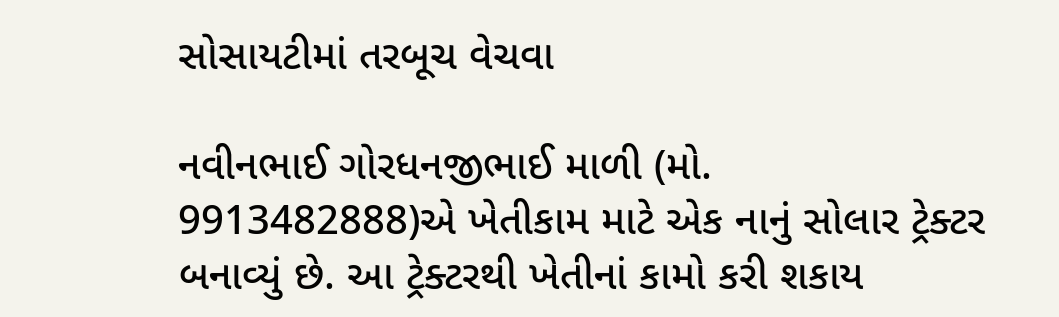સોસાયટીમાં તરબૂચ વેચવા

નવીનભાઈ ગોરધનજીભાઈ માળી (મો. 9913482888)એ ખેતીકામ માટે એક નાનું સોલાર ટ્રેક્ટર બનાવ્યું છે. આ ટ્રેક્ટરથી ખેતીનાં કામો કરી શકાય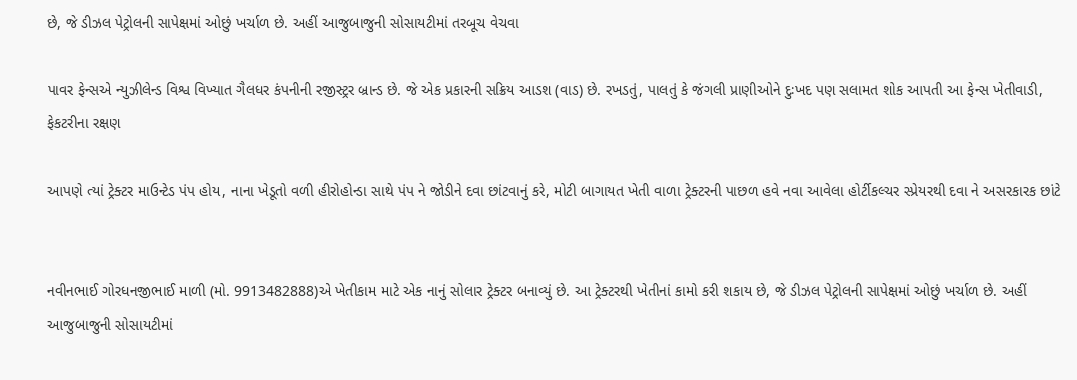છે, જે ડીઝલ પેટ્રોલની સાપેક્ષમાં ઓછું ખર્ચાળ છે. અહીં આજુબાજુની સોસાયટીમાં તરબૂચ વેચવા

પાવર ફેન્સએ ન્યુઝીલેન્ડ વિશ્વ વિખ્યાત ગૈલધર કંપનીની રજીસ્ટ્રર બ્રાન્ડ છે. જે એક પ્રકારની સક્રિય આડશ (વાડ) છે. રખડતું, પાલતું કે જંગલી પ્રાણીઓને દુઃખદ પણ સલામત શોક આપતી આ ફેન્સ ખેતીવાડી, ફેકટરીના રક્ષણ

આપણે ત્યાં ટ્રેક્ટર માઉન્ટેડ પંપ હોય, નાના ખેડૂતો વળી હીરોહોન્ડા સાથે પંપ ને જોડીને દવા છાંટવાનું કરે, મોટી બાગાયત ખેતી વાળા ટ્રેક્ટરની પાછળ હવે નવા આવેલા હોર્ટીકલ્ચર સ્પ્રેયરથી દવા ને અસરકારક છાંટે


નવીનભાઈ ગોરધનજીભાઈ માળી (મો. 9913482888)એ ખેતીકામ માટે એક નાનું સોલાર ટ્રેક્ટર બનાવ્યું છે. આ ટ્રેક્ટરથી ખેતીનાં કામો કરી શકાય છે, જે ડીઝલ પેટ્રોલની સાપેક્ષમાં ઓછું ખર્ચાળ છે. અહીં આજુબાજુની સોસાયટીમાં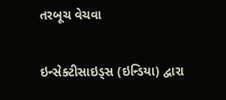તરબૂચ વેચવા

ઇન્સેક્ટીસાઇડ્સ (ઇન્ડિયા) દ્વારા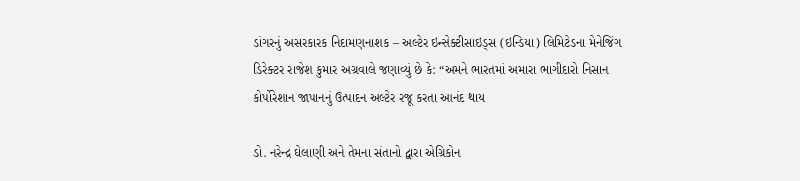ડાંગરનું અસરકારક નિદામણનાશક – અલ્ટેર ઇન્સેક્ટીસાઇડ્સ (ઇન્ડિયા) લિમિટેડના મેનેજિંગ ડિરેક્ટર રાજેશ કુમાર અગ્રવાલે જણાવ્યું છે કે: “અમને ભારતમાં અમારા ભાગીદારો નિસાન કોર્પોરેશાન જાપાનનું ઉત્પાદન અલ્ટેર રજૂ કરતા આનંદ થાય

ડો. નરેન્દ્ર ઘેલાણી અને તેમના સંતાનો દ્વારા એગ્રિકોન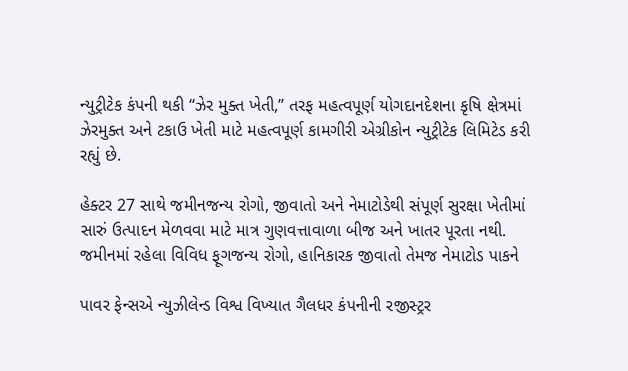ન્યુટ્રીટેક કંપની થકી “ઝેર મુક્ત ખેતી,” તરફ મહત્વપૂર્ણ યોગદાનદેશના કૃષિ ક્ષેત્રમાં ઝેરમુક્ત અને ટકાઉ ખેતી માટે મહત્વપૂર્ણ કામગીરી એગ્રીકોન ન્યુટ્રીટેક લિમિટેડ કરી રહ્યું છે.

હેક્ટર 27 સાથે જમીનજન્ય રોગો, જીવાતો અને નેમાટોડેથી સંપૂર્ણ સુરક્ષા ખેતીમાં સારું ઉત્પાદન મેળવવા માટે માત્ર ગુણવત્તાવાળા બીજ અને ખાતર પૂરતા નથી. જમીનમાં રહેલા વિવિધ ફૂગજન્ય રોગો, હાનિકારક જીવાતો તેમજ નેમાટોડ પાકને

પાવર ફેન્સએ ન્યુઝીલેન્ડ વિશ્વ વિખ્યાત ગૈલધર કંપનીની રજીસ્ટ્રર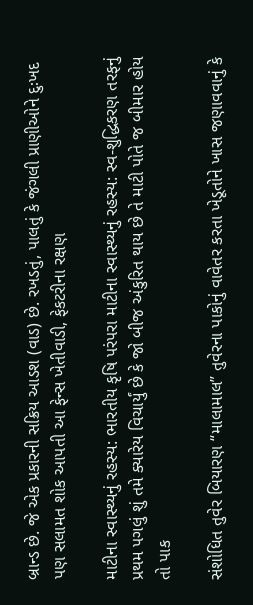બ્રાન્ડ છે. જે એક પ્રકારની સક્રિય આડશ (વાડ) છે. રખડતું, પાલતું કે જંગલી પ્રાણીઓને દુઃખદ પણ સલામત શોક આપતી આ ફેન્સ ખેતીવાડી, ફેકટરીના રક્ષણ

માટીના સ્વાસ્થ્યનું રહસ્ય: ભારતીય કૃષિ પરંપરા માટીના સ્વાસ્થ્યનું રહસ્ય: સ્વ-શુદ્ધિકરણ તરફનું પ્રથમ પગલું શું તમે ક્યારેય વિચાર્યું છે કે જો બીજ અંકુરિત થાય છે તે માટી પોતે જ બીમાર હોય તો પાક

સંશોધિત તુવેર બિયારણ “માલામાલ” તુવેરના પાકોનું વાવેતર કરતા ખેડૂતોને ખાસ જણાવવાનું કે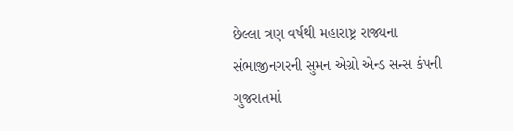છેલ્લા ત્રણ વર્ષથી મહારાષ્ટ્ર રાજ્યના સંભાજીનગરની સુમન એગ્રો એન્ડ સન્સ કંપની ગુજરાતમાં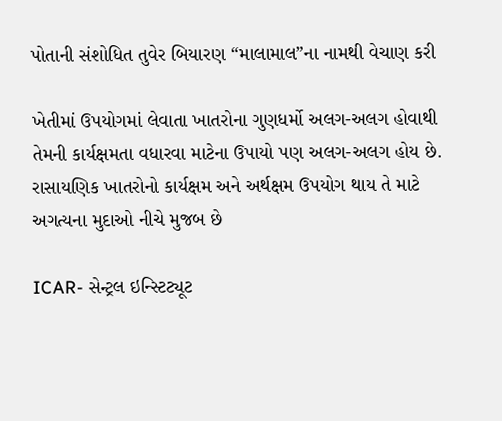પોતાની સંશોધિત તુવેર બિયારણ “માલામાલ”ના નામથી વેચાણ કરી

ખેતીમાં ઉપયોગમાં લેવાતા ખાતરોના ગુણધર્મો અલગ-અલગ હોવાથી તેમની કાર્યક્ષમતા વધારવા માટેના ઉપાયો પણ અલગ-અલગ હોય છે. રાસાયણિક ખાતરોનો કાર્યક્ષમ અને અર્થક્ષમ ઉપયોગ થાય તે માટે અગત્યના મુદાઓ નીચે મુજબ છે

ICAR- સેન્ટ્રલ ઇન્સ્ટિટ્યૂટ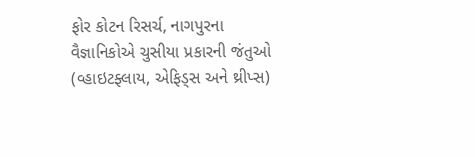ફોર કોટન રિસર્ચ, નાગપુરના વૈજ્ઞાનિકોએ ચુસીયા પ્રકારની જંતુઓ (વ્હાઇટફ્લાય, એફિડ્સ અને થ્રીપ્સ)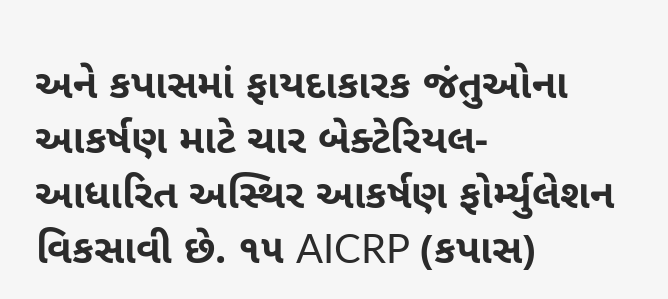અને કપાસમાં ફાયદાકારક જંતુઓના આકર્ષણ માટે ચાર બેક્ટેરિયલ-આધારિત અસ્થિર આકર્ષણ ફોર્મ્યુલેશન વિકસાવી છે. ૧૫ AICRP (કપાસ)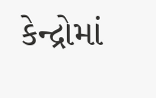કેન્દ્રોમાં